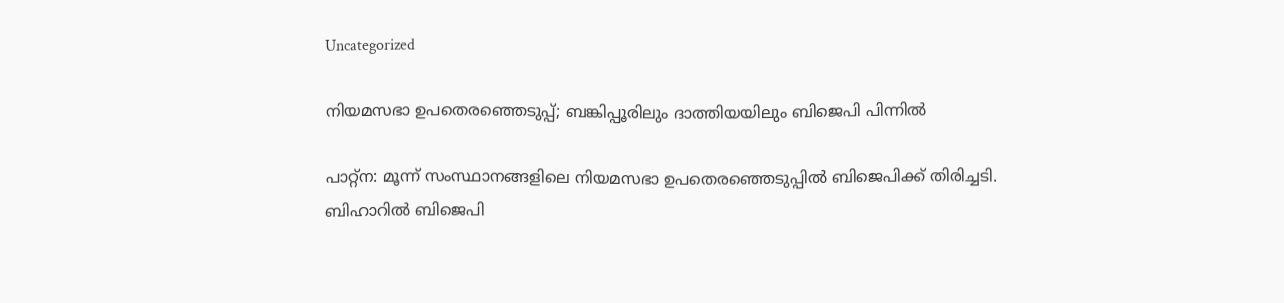Uncategorized

നിയമസഭാ ഉപതെരഞ്ഞെടുപ്പ്; ബങ്കിപ്പൂരിലും ദാത്തിയയിലും ബിജെപി പിന്നില്‍

പാറ്റ്‌ന: മൂന്ന് സംസ്ഥാനങ്ങളിലെ നിയമസഭാ ഉപതെരഞ്ഞെടുപ്പിൽ ബിജെപിക്ക് തിരിച്ചടി. ബിഹാറിൽ ബിജെപി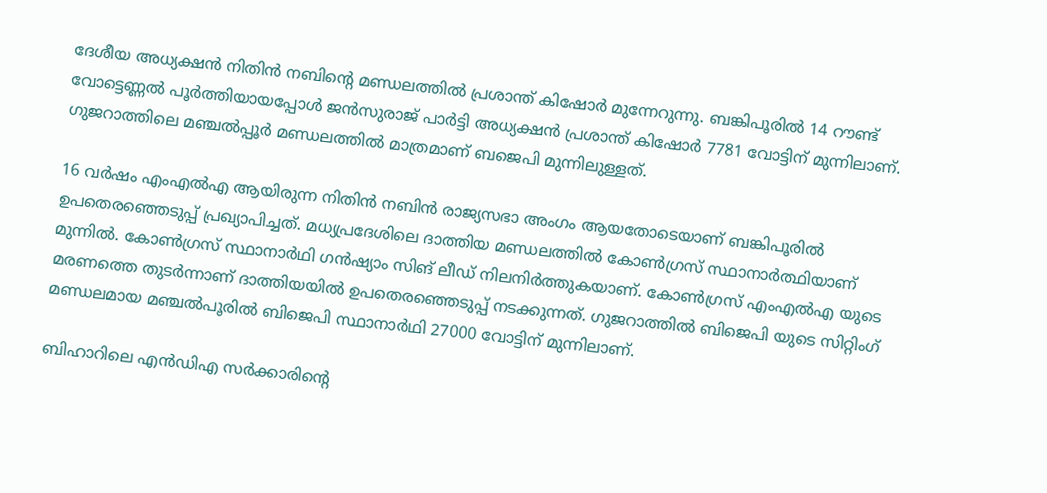ദേശീയ അധ്യക്ഷൻ നിതിൻ നബിന്റെ മണ്ഡലത്തിൽ പ്രശാന്ത് കിഷോർ മുന്നേറുന്നു. ബങ്കിപൂരില്‍ 14 റൗണ്ട്‌ വോട്ടെണ്ണൽ പൂർത്തിയായപ്പോൾ ജൻസുരാജ്‌ പാർട്ടി അധ്യക്ഷൻ പ്രശാന്ത് കിഷോർ 7781 വോട്ടിന് മുന്നിലാണ്. ഗുജറാത്തിലെ മഞ്ചല്‍പ്പൂര്‍ മണ്ഡലത്തില്‍ മാത്രമാണ് ബജെപി മുന്നിലുള്ളത്.

16 വർഷം എംഎൽഎ ആയിരുന്ന നിതിൻ നബിൻ രാജ്യസഭാ അംഗം ആയതോടെയാണ് ബങ്കിപൂരിൽ ഉപതെരഞ്ഞെടുപ്പ് പ്രഖ്യാപിച്ചത്. മധ്യപ്രദേശിലെ ദാത്തിയ മണ്ഡലത്തിൽ കോൺഗ്രസ് സ്ഥാനാർത്ഥിയാണ് മുന്നിൽ. കോൺഗ്രസ് സ്ഥാനാർഥി ഗൻഷ്യാം സിങ് ലീഡ് നിലനിർത്തുകയാണ്. കോൺഗ്രസ് എംഎൽഎ യുടെ മരണത്തെ തുടർന്നാണ് ദാത്തിയയിൽ ഉപതെരഞ്ഞെടുപ്പ് നടക്കുന്നത്. ഗുജറാത്തിൽ ബിജെപി യുടെ സിറ്റിംഗ് മണ്ഡലമായ മഞ്ചൽപൂരിൽ ബിജെപി സ്ഥാനാർഥി 27000 വോട്ടിന് മുന്നിലാണ്.

ബിഹാറിലെ എന്‍ഡിഎ സര്‍ക്കാരിന്റെ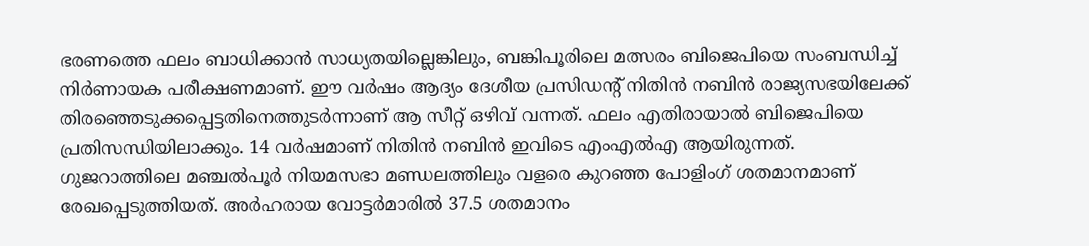ഭരണത്തെ ഫലം ബാധിക്കാന്‍ സാധ്യതയില്ലെങ്കിലും, ബങ്കിപൂരിലെ മത്സരം ബിജെപിയെ സംബന്ധിച്ച് നിര്‍ണായക പരീക്ഷണമാണ്. ഈ വര്‍ഷം ആദ്യം ദേശീയ പ്രസിഡന്റ് നിതിന്‍ നബിന്‍ രാജ്യസഭയിലേക്ക് തിരഞ്ഞെടുക്കപ്പെട്ടതിനെത്തുടര്‍ന്നാണ് ആ സീറ്റ് ഒഴിവ് വന്നത്. ഫലം എതിരായാല്‍ ബിജെപിയെ പ്രതിസന്ധിയിലാക്കും. 14 വര്‍ഷമാണ് നിതിന്‍ നബിന്‍ ഇവിടെ എംഎല്‍എ ആയിരുന്നത്.
ഗുജറാത്തിലെ മഞ്ചല്‍പൂര്‍ നിയമസഭാ മണ്ഡലത്തിലും വളരെ കുറഞ്ഞ പോളിംഗ് ശതമാനമാണ് രേഖപ്പെടുത്തിയത്. അര്‍ഹരായ വോട്ടര്‍മാരില്‍ 37.5 ശതമാനം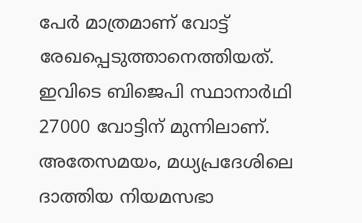പേര്‍ മാത്രമാണ് വോട്ട് രേഖപ്പെടുത്താനെത്തിയത്. ഇവിടെ ബിജെപി സ്ഥാനാര്‍ഥി 27000 വോട്ടിന് മുന്നിലാണ്. അതേസമയം, മധ്യപ്രദേശിലെ ദാത്തിയ നിയമസഭാ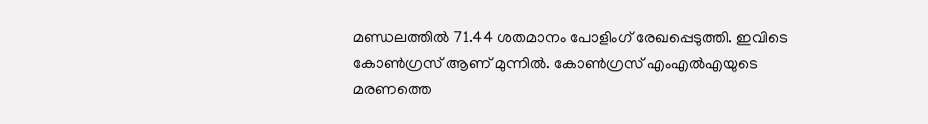മണ്ഡലത്തില്‍ 71.44 ശതമാനം പോളിംഗ് രേഖപ്പെടുത്തി. ഇവിടെ കോണ്‍ഗ്രസ് ആണ് മുന്നില്‍. കോണ്‍ഗ്രസ് എംഎല്‍എയുടെ മരണത്തെ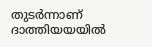തുടര്‍ന്നാണ് ദാത്തിയയയില്‍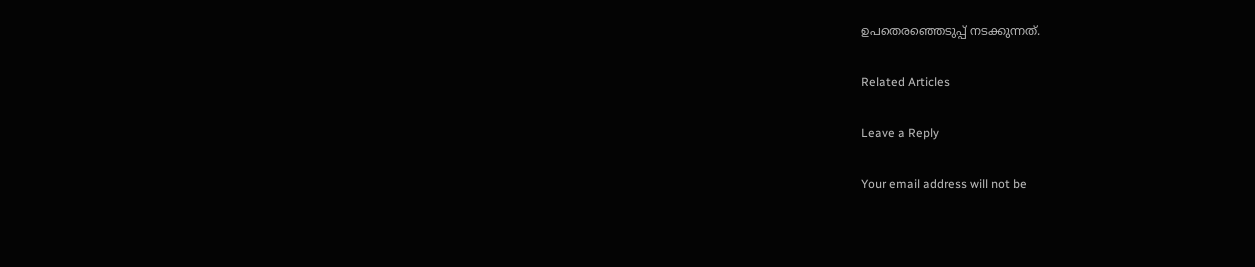ഉപതെരഞ്ഞെടുപ്പ് നടക്കുന്നത്.

Related Articles

Leave a Reply

Your email address will not be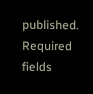published. Required fields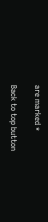are marked *

Back to top button